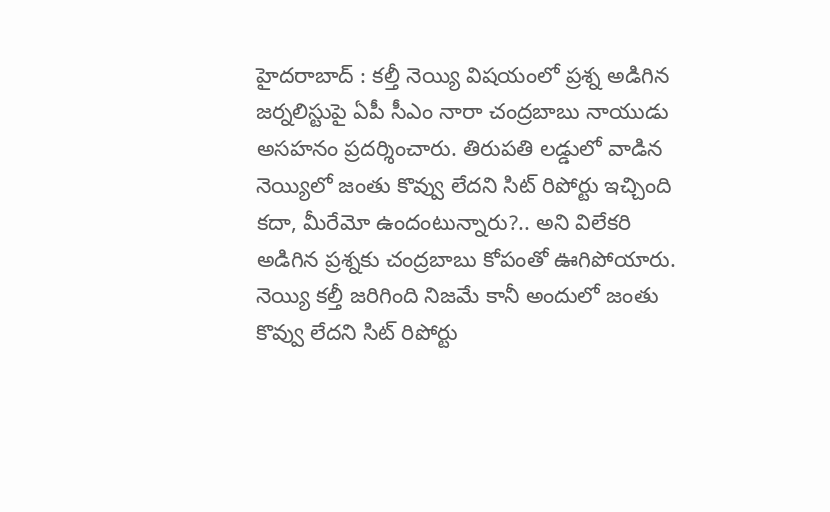హైదరాబాద్ : కల్తీ నెయ్యి విషయంలో ప్రశ్న అడిగిన జర్నలిస్టుపై ఏపీ సీఎం నారా చంద్రబాబు నాయుడు అసహనం ప్రదర్శించారు. తిరుపతి లడ్డులో వాడిన నెయ్యిలో జంతు కొవ్వు లేదని సిట్ రిపోర్టు ఇచ్చింది కదా, మీరేమో ఉందంటున్నారు?.. అని విలేకరి అడిగిన ప్రశ్నకు చంద్రబాబు కోపంతో ఊగిపోయారు. నెయ్యి కల్తీ జరిగింది నిజమే కానీ అందులో జంతు కొవ్వు లేదని సిట్ రిపోర్టు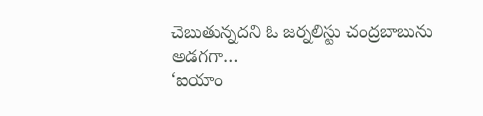చెబుతున్నదని ఓ జర్నలిస్టు చంద్రబాబును అడగగా…
‘ఐయాం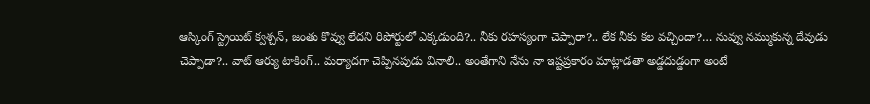ఆస్కింగ్ స్ట్రెయిట్ క్వశ్చన్, జంతు కొవ్వు లేదని రిపోర్టులో ఎక్కడుంది?.. నీకు రహస్యంగా చెప్పారా?.. లేక నీకు కల వచ్చిందా?… నువ్వు నమ్ముకున్న దేవుడు చెప్పాడా?.. వాట్ ఆర్యు టాకింగ్.. మర్యాదగా చెప్పినపుడు వినాలి.. అంతేగాని నేను నా ఇష్టప్రకారం మాట్లాడతా అడ్డదుడ్డంగా అంటే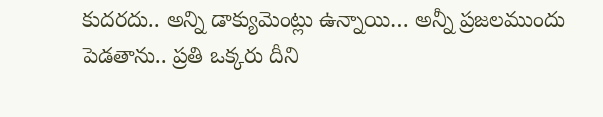కుదరదు.. అన్ని డాక్యుమెంట్లు ఉన్నాయి… అన్నీ ప్రజలముందు పెడతాను.. ప్రతి ఒక్కరు దీని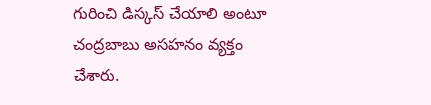గురించి డిస్కస్ చేయాలి అంటూ చంద్రబాబు అసహనం వ్యక్తం చేశారు.